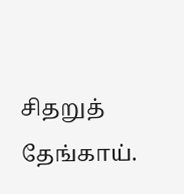சிதறுத் தேங்காய்.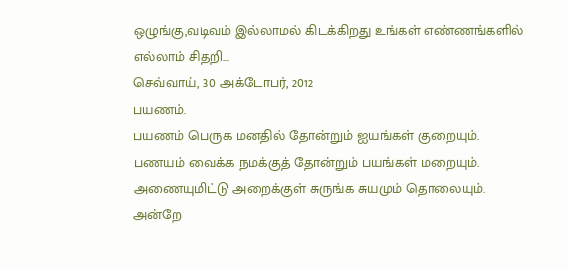ஒழுங்கு,வடிவம் இல்லாமல் கிடக்கிறது உங்கள் எண்ணங்களில் எல்லாம் சிதறி...
செவ்வாய், 30 அக்டோபர், 2012
பயணம்.
பயணம் பெருக மனதில் தோன்றும் ஐயங்கள் குறையும்.
பணயம் வைக்க நமக்குத் தோன்றும் பயங்கள் மறையும்.
அணையுமிட்டு அறைக்குள் சுருங்க சுயமும் தொலையும்.
அன்றே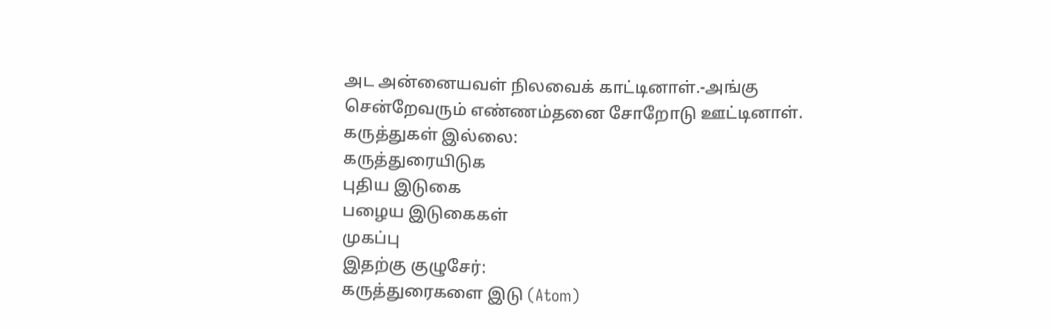அட அன்னையவள் நிலவைக் காட்டினாள்.-அங்கு
சென்றேவரும் எண்ணம்தனை சோறோடு ஊட்டினாள்.
கருத்துகள் இல்லை:
கருத்துரையிடுக
புதிய இடுகை
பழைய இடுகைகள்
முகப்பு
இதற்கு குழுசேர்:
கருத்துரைகளை இடு (Atom)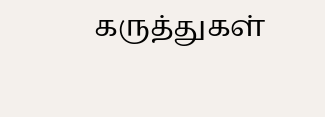கருத்துகள்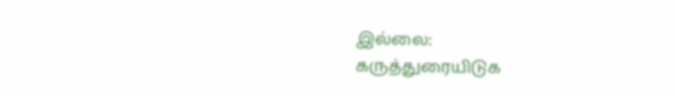இல்லை:
கருத்துரையிடுக